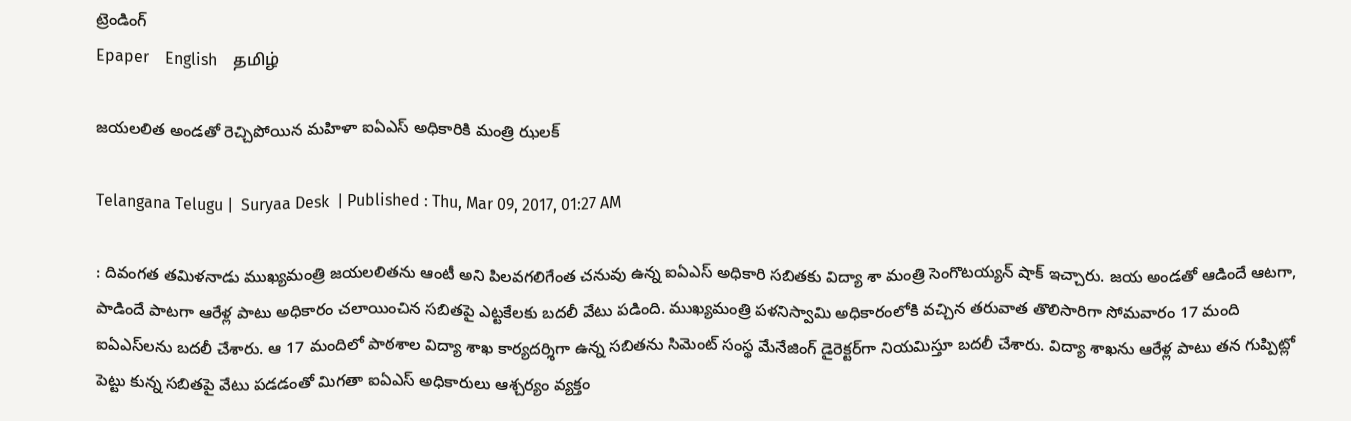ట్రెండింగ్
Epaper    English    தமிழ்

జయలలిత అండతో రెచ్చిపోయిన మహిళా ఐఏఎస్‌ అధికారికి మంత్రి ఝలక్‌

Telangana Telugu |  Suryaa Desk  | Published : Thu, Mar 09, 2017, 01:27 AM

: దివంగత తమిళనాడు ముఖ్యమంత్రి జయలలితను ఆంటీ అని పిలవగలిగేంత చనువు ఉన్న ఐఏఎస్‌ అధికారి సబితకు విద్యా శా మంత్రి సెంగొటయ్యన్‌ షాక్‌ ఇచ్చారు. జయ అండతో ఆడిందే ఆటగా, పాడిందే పాటగా ఆరేళ్ల పాటు అధికారం చలాయించిన సబితపై ఎట్టకేలకు బదలీ వేటు పడింది. ముఖ్యమంత్రి పళనిస్వామి అధికారంలోకి వచ్చిన తరువాత తొలిసారిగా సోమవారం 17 మంది ఐఏఎస్‌లను బదలీ చేశారు. ఆ 17 మందిలో పాఠశాల విద్యా శాఖ కార్యదర్శిగా ఉన్న సబితను సిమెంట్‌ సంస్థ మేనేజింగ్‌ డైరెక్టర్‌గా నియమిస్తూ బదలీ చేశారు. విద్యా శాఖను ఆరేళ్ల పాటు తన గుప్పిట్లో పెట్టు కున్న సబితపై వేటు పడడంతో మిగతా ఐఏఎస్‌ అధికారులు ఆశ్చర్యం వ్యక్తం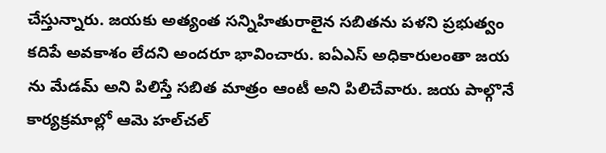చేస్తున్నారు. జయకు అత్యంత సన్నిహితురాలైన సబితను పళని ప్రభుత్వం కదిపే అవకాశం లేదని అందరూ భావించారు. ఐఏఎస్‌ అధికారులంతా జయ ను మేడమ్‌ అని పిలిస్తే సబిత మాత్రం ఆంటీ అని పిలిచేవారు. జయ పాల్గొనే కార్యక్రమాల్లో ఆమె హల్‌చల్‌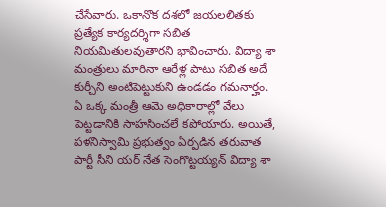చేసేవారు. ఒకానొక దశలో జయలలితకు ప్రత్యేక కార్యదర్శిగా సబిత నియమితులవుతారని భావించారు. విద్యా శా మంత్రులు మారినా ఆరేళ్ల పాటు సబిత అదే కుర్చీని అంటిపెట్టుకుని ఉండడం గమనార్హం. ఏ ఒక్క మంత్రీ ఆమె అధికారాల్లో వేలు పెట్టడానికి సాహసించలే కపోయారు. అయితే, పళనిస్వామి ప్రభుత్వం ఏర్పడిన తరువాత పార్టీ సీని యర్‌ నేత సెంగొట్టయ్యన్‌ విద్యా శా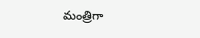మంత్రిగా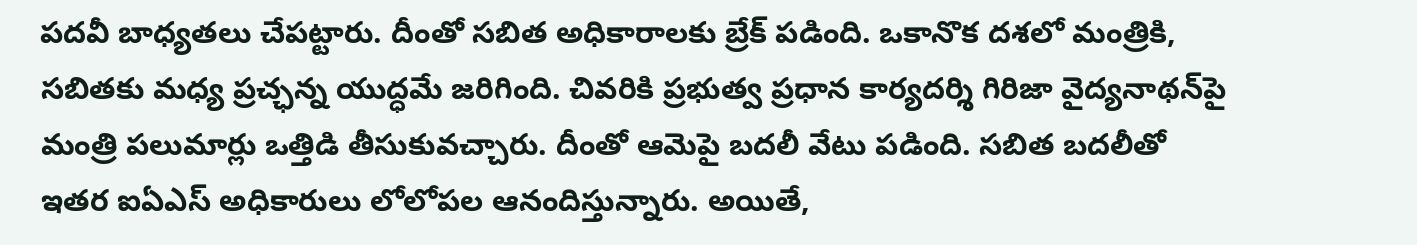పదవీ బాధ్యతలు చేపట్టారు. దీంతో సబిత అధికారాలకు బ్రేక్‌ పడింది. ఒకానొక దశలో మంత్రికి, సబితకు మధ్య ప్రచ్ఛన్న యుద్ధమే జరిగింది. చివరికి ప్రభుత్వ ప్రధాన కార్యదర్శి గిరిజా వైద్యనాథన్‌పై మంత్రి పలుమార్లు ఒత్తిడి తీసుకువచ్చారు. దీంతో ఆమెపై బదలీ వేటు పడింది. సబిత బదలీతో ఇతర ఐఏఎస్‌ అధికారులు లోలోపల ఆనందిస్తున్నారు. అయితే,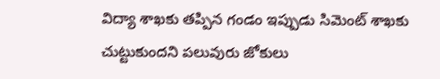విద్యా శాఖకు తప్పిన గండం ఇప్పుడు సిమెంట్‌ శాఖకు చుట్టుకుందని పలువురు జోకులు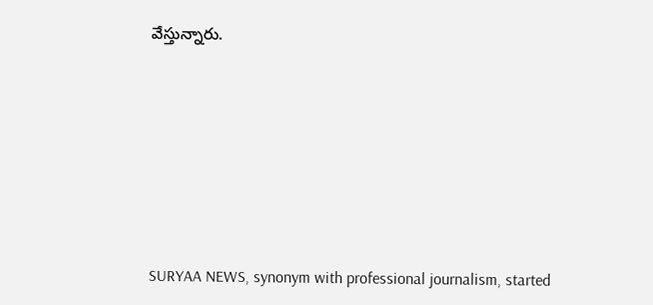వేస్తున్నారు.










SURYAA NEWS, synonym with professional journalism, started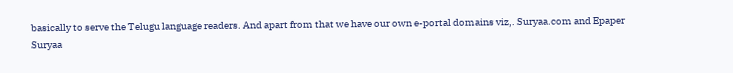basically to serve the Telugu language readers. And apart from that we have our own e-portal domains viz,. Suryaa.com and Epaper Suryaa